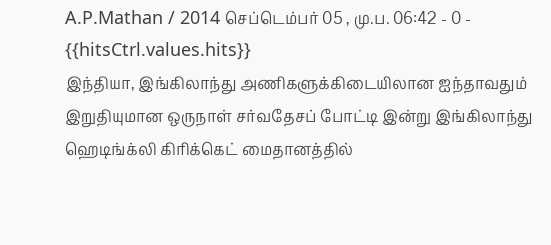A.P.Mathan / 2014 செப்டெம்பர் 05 , மு.ப. 06:42 - 0 - {{hitsCtrl.values.hits}}
இந்தியா, இங்கிலாந்து அணிகளுக்கிடையிலான ஐந்தாவதும் இறுதியுமான ஒருநாள் சர்வதேசப் போட்டி இன்று இங்கிலாந்து ஹெடிங்க்லி கிரிக்கெட் மைதானத்தில்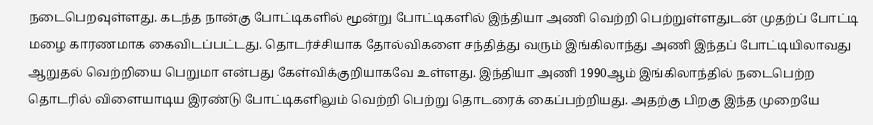நடைபெறவுள்ளது. கடந்த நான்கு போட்டிகளில் மூன்று போட்டிகளில் இந்தியா அணி வெற்றி பெற்றுள்ளதுடன் முதற்ப் போட்டி மழை காரணமாக கைவிடப்பட்டது. தொடர்ச்சியாக தோல்விகளை சந்தித்து வரும் இங்கிலாந்து அணி இந்தப் போட்டியிலாவது ஆறுதல் வெற்றியை பெறுமா என்பது கேள்விக்குறியாகவே உள்ளது. இந்தியா அணி 1990ஆம் இங்கிலாந்தில் நடைபெற்ற தொடரில் விளையாடிய இரண்டு போட்டிகளிலும் வெற்றி பெற்று தொடரைக் கைப்பற்றியது. அதற்கு பிறகு இந்த முறையே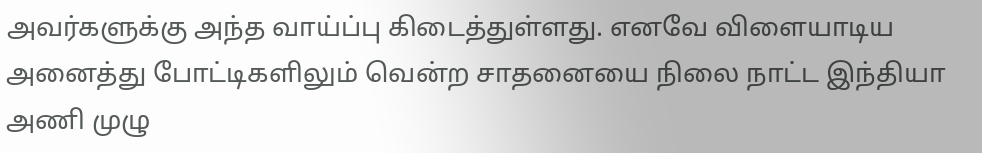அவர்களுக்கு அந்த வாய்ப்பு கிடைத்துள்ளது. எனவே விளையாடிய அனைத்து போட்டிகளிலும் வென்ற சாதனையை நிலை நாட்ட இந்தியா அணி முழு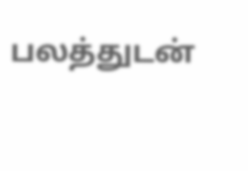பலத்துடன்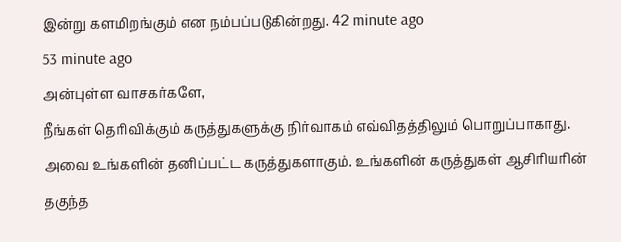இன்று களமிறங்கும் என நம்பப்படுகின்றது. 42 minute ago
53 minute ago
அன்புள்ள வாசகர்களே,
நீங்கள் தெரிவிக்கும் கருத்துகளுக்கு நிர்வாகம் எவ்விதத்திலும் பொறுப்பாகாது. அவை உங்களின் தனிப்பட்ட கருத்துகளாகும். உங்களின் கருத்துகள் ஆசிரியரின் தகுந்த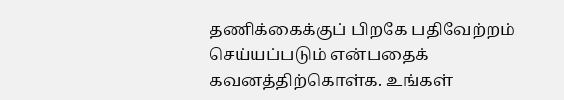தணிக்கைக்குப் பிறகே பதிவேற்றம் செய்யப்படும் என்பதைக் கவனத்திற்கொள்க. உங்கள்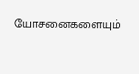யோசனைகளையும்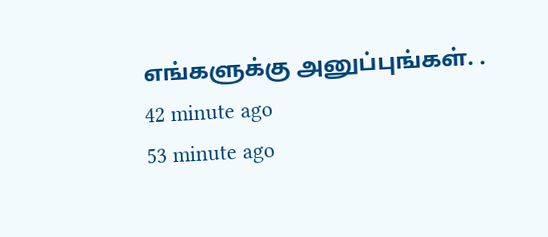எங்களுக்கு அனுப்புங்கள். .
42 minute ago
53 minute ago